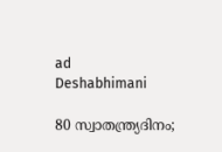ad
Deshabhimani

80 സ്വാതന്ത്ര്യദിനം;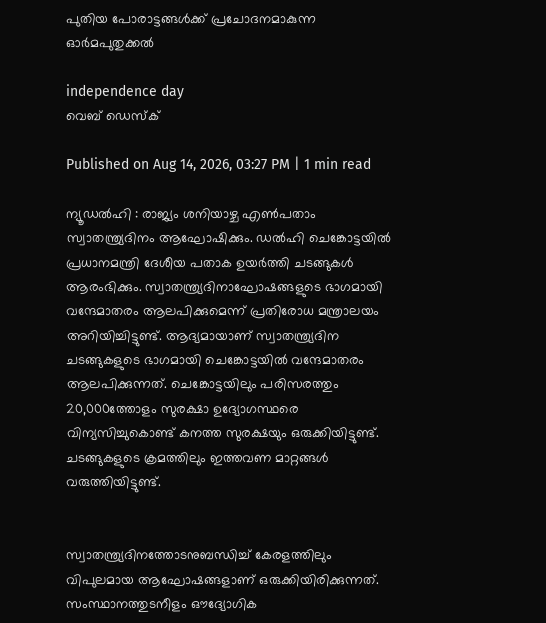പുതിയ പോരാട്ടങ്ങള്‍ക്ക് പ്രചോദനമാകുന്ന ഓര്‍മപുതുക്കല്‍

independence day
വെബ് ഡെസ്ക്

Published on Aug 14, 2026, 03:27 PM | 1 min read

ന്യൂഡല്‍ഹി : രാജ്യം ശനിയാഴ്ച എൺപതാം സ്വാതന്ത്ര്യദിനം ആഘോഷിക്കും. ഡൽഹി ചെങ്കോട്ടയിൽ പ്രധാനമന്ത്രി ദേശീയ പതാക ഉയർത്തി ചടങ്ങുകള്‍ ആരംഭിക്കും. സ്വാതന്ത്ര്യദിനാഘോഷങ്ങളുടെ ഭാഗമായി വന്ദേമാതരം ആലപിക്കുമെന്ന് പ്രതിരോധ മന്ത്രാലയം അറിയിച്ചിട്ടുണ്ട്. ആദ്യമായാണ് സ്വാതന്ത്ര്യദിന ചടങ്ങുകളുടെ ഭാഗമായി ചെങ്കോട്ടയിൽ വന്ദേമാതരം ആലപിക്കുന്നത്. ചെങ്കോട്ടയിലും പരിസരത്തും 20,000ത്തോളം സുരക്ഷാ ഉദ്യോഗസ്ഥരെ വിന്യസിച്ചുകൊണ്ട് കനത്ത സുരക്ഷയും ഒരുക്കിയിട്ടുണ്ട്. ചടങ്ങുകളുടെ ക്രമത്തിലും ഇത്തവണ മാറ്റങ്ങൾ വരുത്തിയിട്ടുണ്ട്.


സ്വാതന്ത്ര്യദിനത്തോടനുബന്ധിച്ച് കേരളത്തിലും വിപുലമായ ആഘോഷങ്ങളാണ് ഒരുക്കിയിരിക്കുന്നത്. സംസ്ഥാനത്തുടനീളം ഔദ്യോഗിക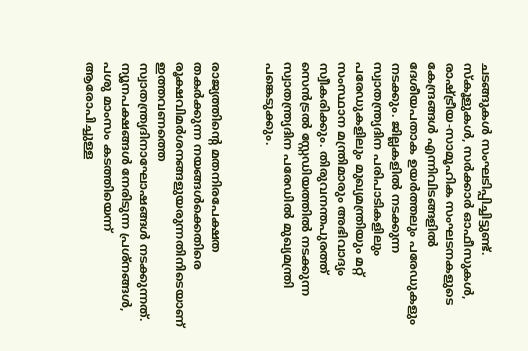ചടങ്ങുകൾ സംഘടിപ്പിച്ചിട്ടുണ്ട്. സ്കൂളുകൾ, സർക്കാർ ഓഫീസുകൾ, രാഷ്ട്രീയ-സാമൂഹിക സംഘടനകളുടെ കേന്ദ്രങ്ങൾ എന്നിവിടങ്ങളിൽ ദേശീയപതാക ഉയർത്തലും പരേഡുകളും നടക്കും. ജില്ലകളിൽ നടക്കുന്ന സ്വാതന്ത്ര്യദിന പരിപാടികളിലും പരേഡുകളിലും മുഖ്യമന്ത്രിയും മറ്റ് സംസ്ഥാന മന്ത്രിമാരും അഭിവാദ്യം സ്വീകരിക്കും. തിരുവനന്തപുരത്ത് സെൻട്രൽ സ്റ്റേഡിയത്തിൽ നടക്കുന്ന സ്വാതന്ത്ര്യദിന പരേഡിൽ മുഖ്യമന്ത്രി പങ്കെടുക്കും.


രാജ്യത്തിന്റെ മതനിരപേക്ഷത തകർക്കുന്ന നയങ്ങൾക്കെതിരെ രൂക്ഷവിമർശനങ്ങളുയരുന്നതിനിടെയാണ് ഇത്തവണത്തെ സ്വാതന്ത്ര്യദിനാഘോഷങ്ങൾ നടക്കുന്നത്. ന്യൂനപക്ഷങ്ങൾ നേരിടുന്ന പ്രശ്നങ്ങൾ, പശു മാംസം കടത്തിയെന്ന് ആരോപിച്ചുള്ള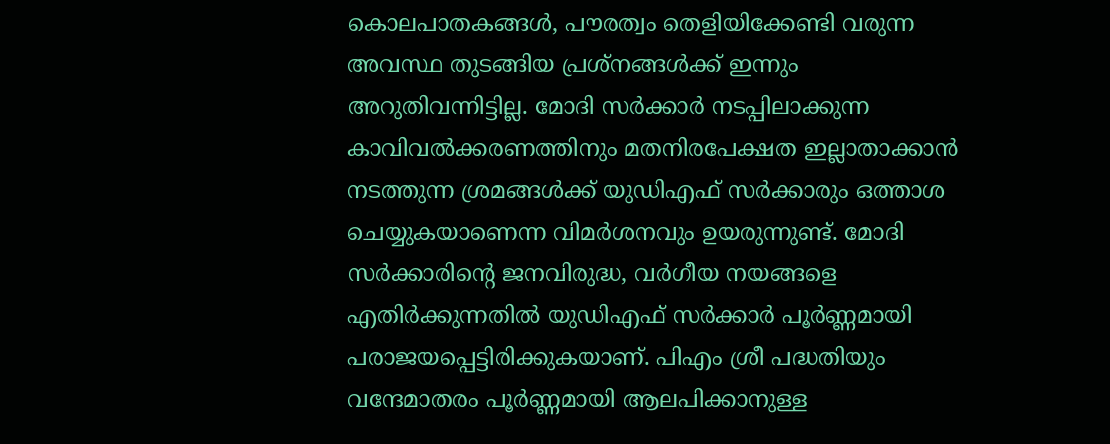കൊലപാതകങ്ങൾ, പൗരത്വം തെളിയിക്കേണ്ടി വരുന്ന അവസ്ഥ തുടങ്ങിയ പ്രശ്നങ്ങൾക്ക് ഇന്നും അറുതിവന്നിട്ടില്ല. മോദി സർക്കാർ നടപ്പിലാക്കുന്ന കാവിവൽക്കരണത്തിനും മതനിരപേക്ഷത ഇല്ലാതാക്കാൻ നടത്തുന്ന ശ്രമങ്ങൾക്ക് യുഡിഎഫ് സർക്കാരും ഒത്താശ ചെയ്യുകയാണെന്ന വിമർശനവും ഉയരുന്നുണ്ട്. മോദി സർക്കാരിന്റെ ജനവിരുദ്ധ, വർഗീയ നയങ്ങളെ എതിർക്കുന്നതിൽ യുഡിഎഫ് സർക്കാർ പൂർണ്ണമായി പരാജയപ്പെട്ടിരിക്കുകയാണ്. പിഎം ശ്രീ പദ്ധതിയും വന്ദേമാതരം പൂർണ്ണമായി ആലപിക്കാനുള്ള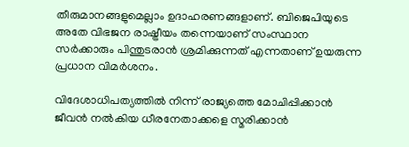തീരുമാനങ്ങളുമെല്ലാം ഉദാഹരണങ്ങളാണ്. ബിജെപിയുടെ അതേ വിഭജന രാഷ്ട്രീയം തന്നെയാണ് സംസ്ഥാന സർക്കാരും പിന്തുടരാൻ ശ്രമിക്കുന്നത് എന്നതാണ് ഉയരുന്ന പ്രധാന വിമർശനം.

വിദേശാധിപത്യത്തില്‍ നിന്ന് രാജ്യത്തെ മോചിപ്പിക്കാന്‍ ജീവന്‍ നല്‍കിയ ധീരനേതാക്കളെ സ്മരിക്കാന്‍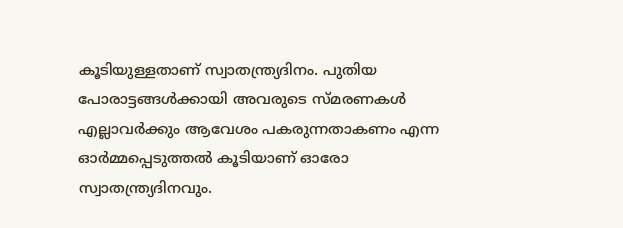കൂടിയുള്ളതാണ് സ്വാതന്ത്ര്യദിനം. പുതിയ പോരാട്ടങ്ങള്‍ക്കായി അവരുടെ സ്മരണകള്‍ എല്ലാവര്‍ക്കും ആവേശം പകരുന്നതാകണം എന്ന ഓര്‍മ്മപ്പെടുത്തല്‍ കൂടിയാണ് ഓരോ സ്വാതന്ത്ര്യദിനവും.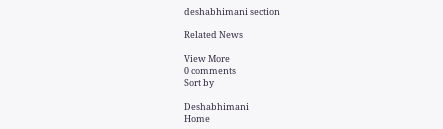deshabhimani section

Related News

View More
0 comments
Sort by

Deshabhimani
Home